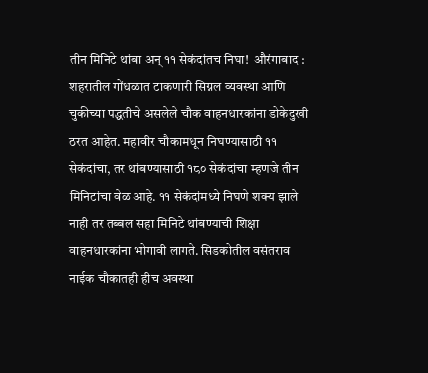तीन मिनिटे थांबा अन् ११ सेकंदांतच निघा!  औरंगाबाद : शहरातील गोंधळात टाकणारी सिग्नल व्यवस्था आणि चुकीच्या पद्धतीचे असलेले चौक वाहनधारकांना डोकेदुखी ठरत आहेत. महावीर चौकामधून निघण्यासाठी ११ सेकंदांचा, तर थांबण्यासाठी १८० सेकंदांचा म्हणजे तीन मिनिटांचा वेळ आहे. ११ सेकंदांमध्ये निघणे शक्य झाले नाही तर तब्बल सहा मिनिटे थांबण्याची शिक्षा वाहनधारकांना भोगावी लागते. सिडकोतील वसंतराव नाईक चौकातही हीच अवस्था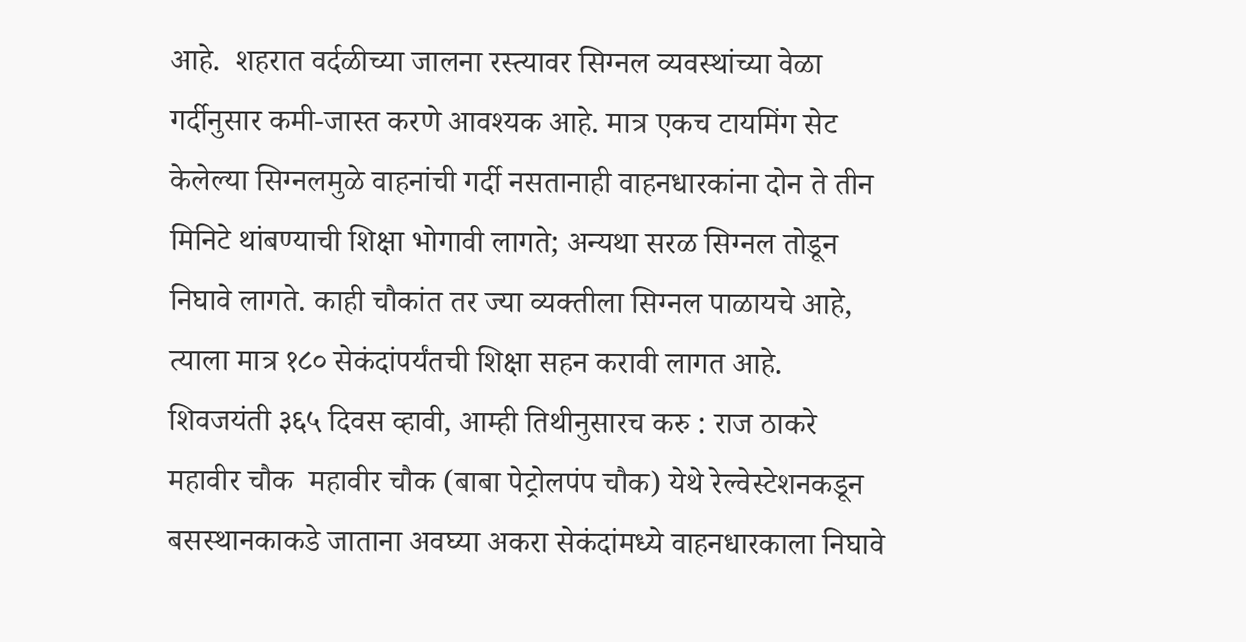आहे.  शहरात वर्दळीच्या जालना रस्त्यावर सिग्नल व्यवस्थांच्या वेळा गर्दीनुसार कमी-जास्त करणे आवश्यक आहे. मात्र एकच टायमिंग सेट केलेल्या सिग्नलमुळे वाहनांची गर्दी नसतानाही वाहनधारकांना दोन ते तीन मिनिटे थांबण्याची शिक्षा भोगावी लागते; अन्यथा सरळ सिग्नल तोडून निघावे लागते. काही चौकांत तर ज्या व्यक्तीला सिग्नल पाळायचे आहे, त्याला मात्र १८० सेकंदांपर्यंतची शिक्षा सहन करावी लागत आहे.  शिवजयंती ३६५ दिवस व्हावी, आम्ही तिथीनुसारच करु : राज ठाकरे महावीर चौक  महावीर चौक (बाबा पेट्रोलपंप चौक) येथे रेल्वेस्टेशनकडून बसस्थानकाकडे जाताना अवघ्या अकरा सेकंदांमध्ये वाहनधारकाला निघावे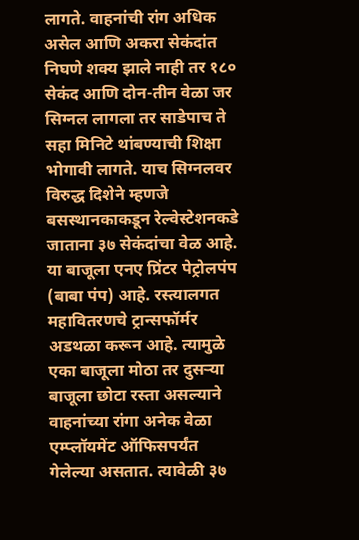लागते. वाहनांची रांग अधिक असेल आणि अकरा सेकंदांत निघणे शक्य झाले नाही तर १८० सेकंद आणि दोन-तीन वेळा जर सिग्नल लागला तर साडेपाच ते सहा मिनिटे थांबण्याची शिक्षा भोगावी लागते. याच सिग्नलवर विरुद्ध दिशेने म्हणजे बसस्थानकाकडून रेल्वेस्टेशनकडे जाताना ३७ सेकंदांचा वेळ आहे. या बाजूला एनए प्रिंटर पेट्रोलपंप (बाबा पंप) आहे. रस्त्यालगत महावितरणचे ट्रान्सफॉर्मर अडथळा करून आहे. त्यामुळे एका बाजूला मोठा तर दुसऱ्या बाजूला छोटा रस्ता असल्याने वाहनांच्या रांगा अनेक वेळा एम्प्लॉयमेंट ऑफिसपर्यंत गेलेल्या असतात. त्यावेळी ३७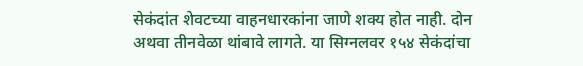सेकंदांत शेवटच्या वाहनधारकांना जाणे शक्य होत नाही. दोन अथवा तीनवेळा थांबावे लागते. या सिग्नलवर १५४ सेकंदांचा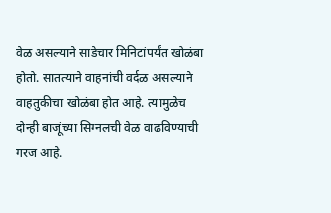वेळ असल्याने साडेचार मिनिटांपर्यंत खोळंबा होतो. सातत्याने वाहनांची वर्दळ असल्याने वाहतुकीचा खोळंबा होत आहे. त्यामुळेच दोन्ही बाजूंच्या सिग्नलची वेळ वाढविण्याची गरज आहे.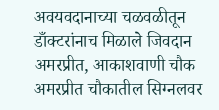अवयवदानाच्या चळवळीतून डाँक्टरांनाच मिळाले जिवदान अमरप्रीत, आकाशवाणी चौक  अमरप्रीत चौकातील सिग्नलवर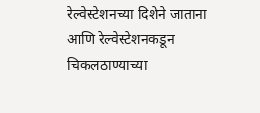रेल्वेस्टेशनच्या दिशेने जाताना आणि रेल्वेस्टेशनकडून चिकलठाण्याच्या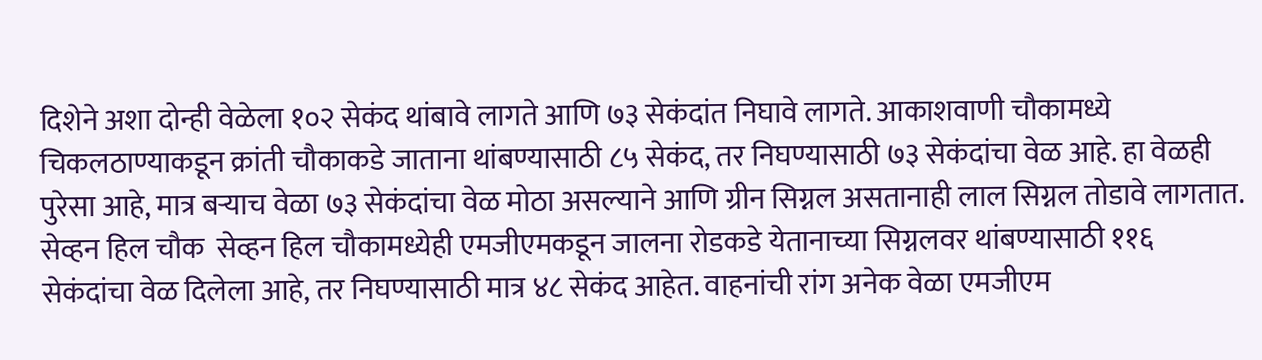दिशेने अशा दोन्ही वेळेला १०२ सेकंद थांबावे लागते आणि ७३ सेकंदांत निघावे लागते. आकाशवाणी चौकामध्ये चिकलठाण्याकडून क्रांती चौकाकडे जाताना थांबण्यासाठी ८५ सेकंद, तर निघण्यासाठी ७३ सेकंदांचा वेळ आहे. हा वेळही पुरेसा आहे, मात्र बऱ्याच वेळा ७३ सेकंदांचा वेळ मोठा असल्याने आणि ग्रीन सिग्नल असतानाही लाल सिग्नल तोडावे लागतात.  सेव्हन हिल चौक  सेव्हन हिल चौकामध्येही एमजीएमकडून जालना रोडकडे येतानाच्या सिग्नलवर थांबण्यासाठी ११६ सेकंदांचा वेळ दिलेला आहे, तर निघण्यासाठी मात्र ४८ सेकंद आहेत. वाहनांची रांग अनेक वेळा एमजीएम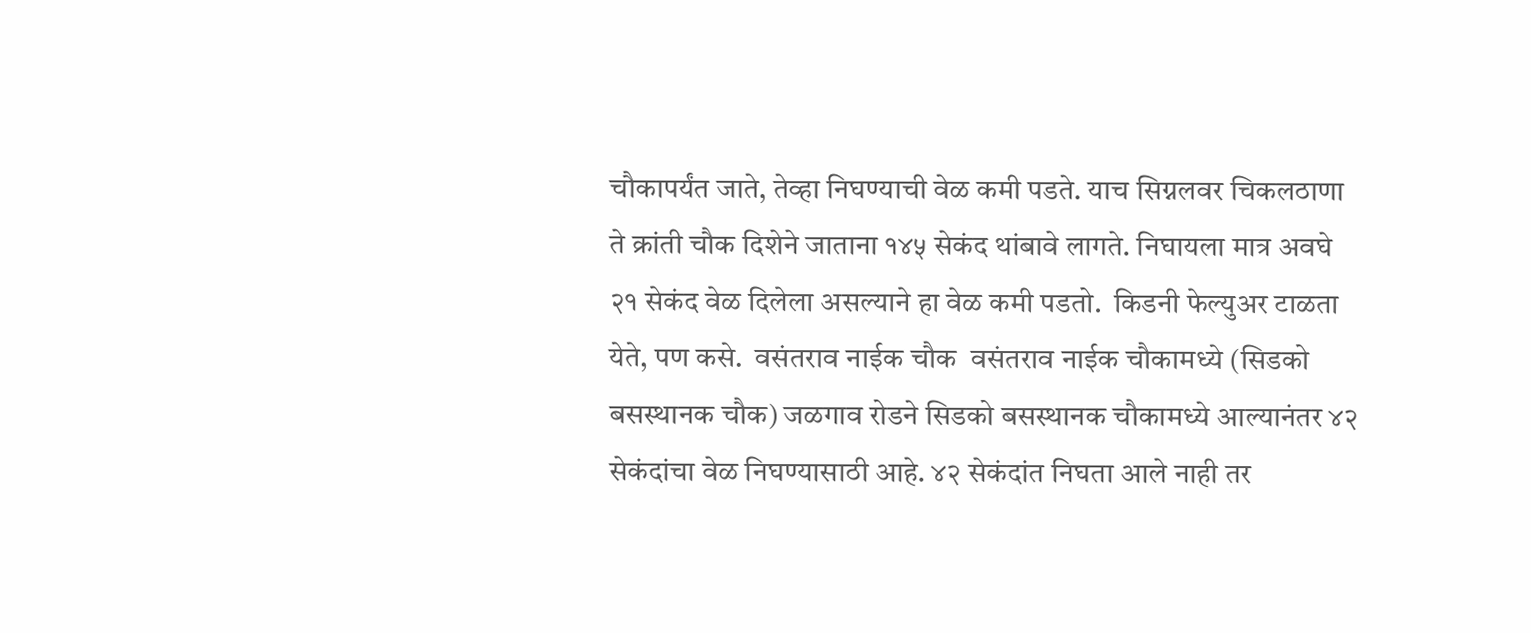चौकापर्यंत जाते, तेव्हा निघण्याची वेळ कमी पडते. याच सिग्नलवर चिकलठाणा ते क्रांती चौक दिशेने जाताना १४५ सेकंद थांबावे लागते. निघायला मात्र अवघे २१ सेकंद वेळ दिलेला असल्याने हा वेळ कमी पडतो.  किडनी फेल्युअर टाळता येते, पण कसे.  वसंतराव नाईक चौक  वसंतराव नाईक चौकामध्ये (सिडको बसस्थानक चौक) जळगाव रोडने सिडको बसस्थानक चौकामध्ये आल्यानंतर ४२ सेकंदांचा वेळ निघण्यासाठी आहे. ४२ सेकंदांत निघता आले नाही तर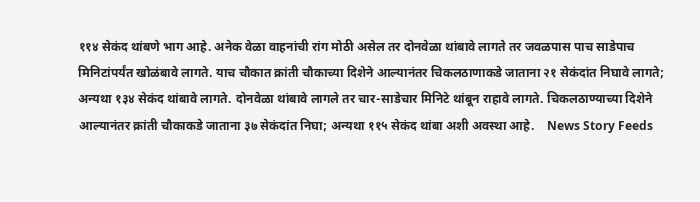११४ सेकंद थांबणे भाग आहे. अनेक वेळा वाहनांची रांग मोठी असेल तर दोनवेळा थांबावे लागते तर जवळपास पाच साडेपाच मिनिटांपर्यंत खोळंबावे लागते. याच चौकात क्रांती चौकाच्या दिशेने आल्यानंतर चिकलठाणाकडे जाताना २१ सेकंदांत निघावे लागते; अन्यथा १३४ सेकंद थांबावे लागते. दोनवेळा थांबावे लागले तर चार-साडेचार मिनिटे थांबून राहावे लागते. चिकलठाण्याच्या दिशेने आल्यानंतर क्रांती चौकाकडे जाताना ३७ सेकंदांत निघा; अन्यथा ११५ सेकंद थांबा अशी अवस्था आहे.    News Story Feeds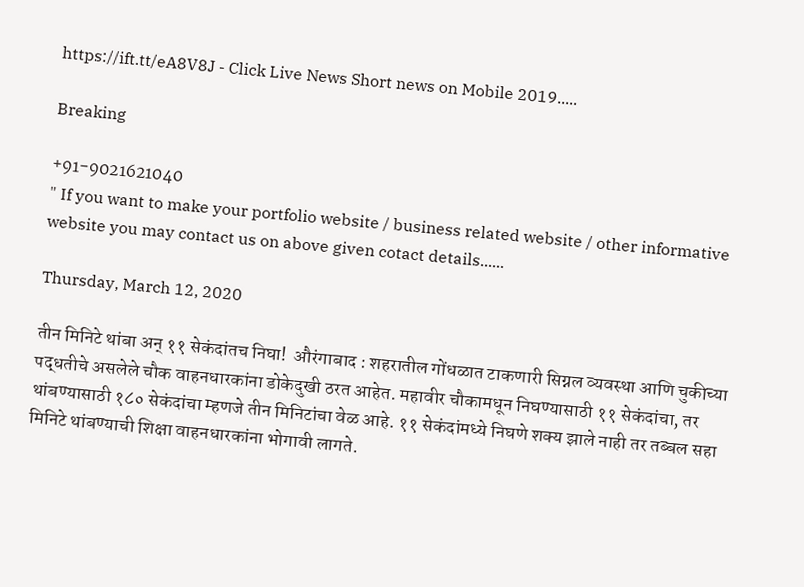https://ift.tt/eA8V8J - Click Live News Short news on Mobile 2019.....

Breaking

+91-9021621040
" If you want to make your portfolio website / business related website / other informative website you may contact us on above given cotact details......

Thursday, March 12, 2020

तीन मिनिटे थांबा अन् ११ सेकंदांतच निघा!  औरंगाबाद : शहरातील गोंधळात टाकणारी सिग्नल व्यवस्था आणि चुकीच्या पद्धतीचे असलेले चौक वाहनधारकांना डोकेदुखी ठरत आहेत. महावीर चौकामधून निघण्यासाठी ११ सेकंदांचा, तर थांबण्यासाठी १८० सेकंदांचा म्हणजे तीन मिनिटांचा वेळ आहे. ११ सेकंदांमध्ये निघणे शक्य झाले नाही तर तब्बल सहा मिनिटे थांबण्याची शिक्षा वाहनधारकांना भोगावी लागते.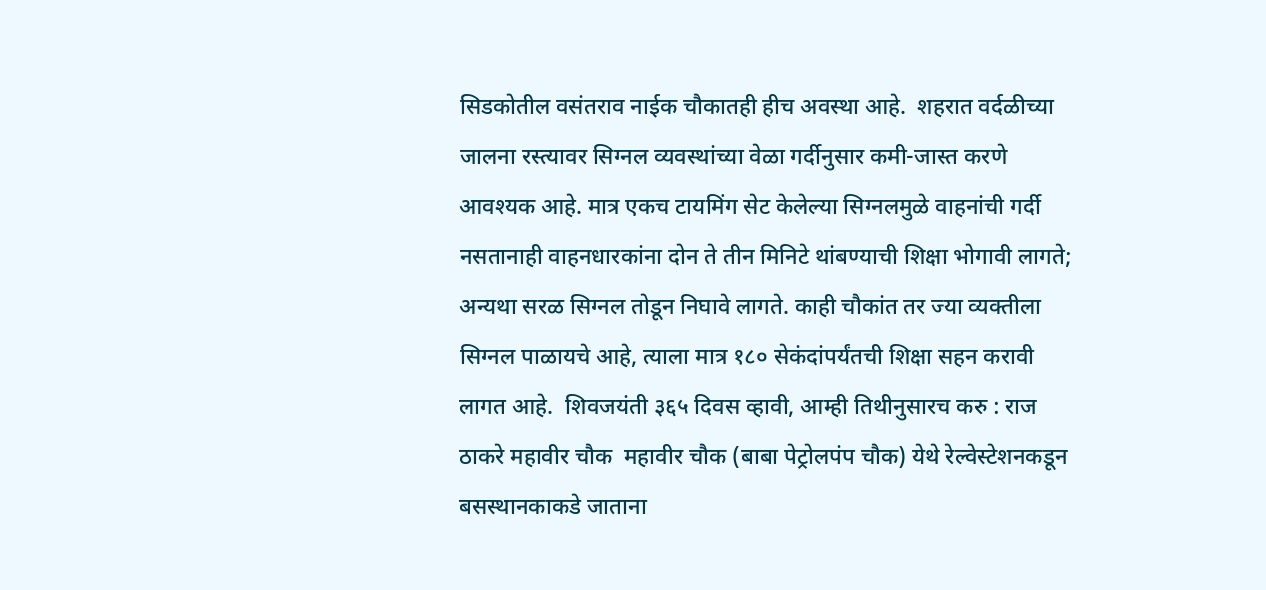सिडकोतील वसंतराव नाईक चौकातही हीच अवस्था आहे.  शहरात वर्दळीच्या जालना रस्त्यावर सिग्नल व्यवस्थांच्या वेळा गर्दीनुसार कमी-जास्त करणे आवश्यक आहे. मात्र एकच टायमिंग सेट केलेल्या सिग्नलमुळे वाहनांची गर्दी नसतानाही वाहनधारकांना दोन ते तीन मिनिटे थांबण्याची शिक्षा भोगावी लागते; अन्यथा सरळ सिग्नल तोडून निघावे लागते. काही चौकांत तर ज्या व्यक्तीला सिग्नल पाळायचे आहे, त्याला मात्र १८० सेकंदांपर्यंतची शिक्षा सहन करावी लागत आहे.  शिवजयंती ३६५ दिवस व्हावी, आम्ही तिथीनुसारच करु : राज ठाकरे महावीर चौक  महावीर चौक (बाबा पेट्रोलपंप चौक) येथे रेल्वेस्टेशनकडून बसस्थानकाकडे जाताना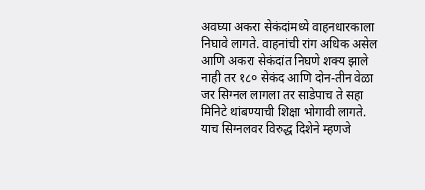अवघ्या अकरा सेकंदांमध्ये वाहनधारकाला निघावे लागते. वाहनांची रांग अधिक असेल आणि अकरा सेकंदांत निघणे शक्य झाले नाही तर १८० सेकंद आणि दोन-तीन वेळा जर सिग्नल लागला तर साडेपाच ते सहा मिनिटे थांबण्याची शिक्षा भोगावी लागते. याच सिग्नलवर विरुद्ध दिशेने म्हणजे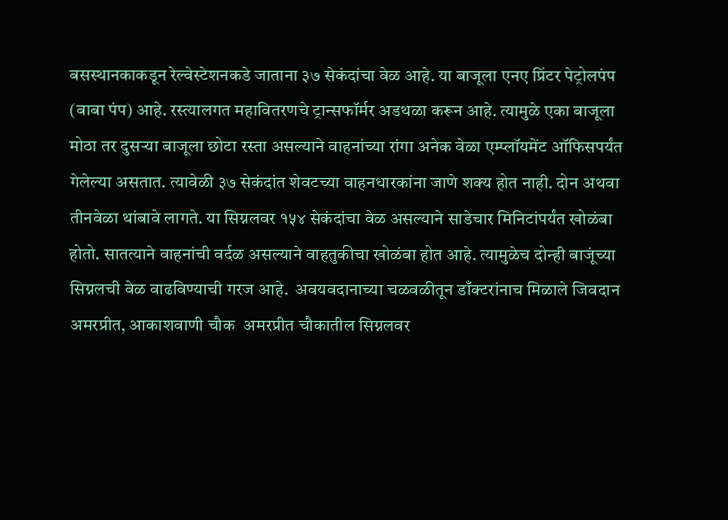बसस्थानकाकडून रेल्वेस्टेशनकडे जाताना ३७ सेकंदांचा वेळ आहे. या बाजूला एनए प्रिंटर पेट्रोलपंप (बाबा पंप) आहे. रस्त्यालगत महावितरणचे ट्रान्सफॉर्मर अडथळा करून आहे. त्यामुळे एका बाजूला मोठा तर दुसऱ्या बाजूला छोटा रस्ता असल्याने वाहनांच्या रांगा अनेक वेळा एम्प्लॉयमेंट ऑफिसपर्यंत गेलेल्या असतात. त्यावेळी ३७ सेकंदांत शेवटच्या वाहनधारकांना जाणे शक्य होत नाही. दोन अथवा तीनवेळा थांबावे लागते. या सिग्नलवर १५४ सेकंदांचा वेळ असल्याने साडेचार मिनिटांपर्यंत खोळंबा होतो. सातत्याने वाहनांची वर्दळ असल्याने वाहतुकीचा खोळंबा होत आहे. त्यामुळेच दोन्ही बाजूंच्या सिग्नलची वेळ वाढविण्याची गरज आहे.  अवयवदानाच्या चळवळीतून डाँक्टरांनाच मिळाले जिवदान अमरप्रीत, आकाशवाणी चौक  अमरप्रीत चौकातील सिग्नलवर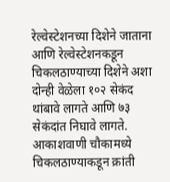रेल्वेस्टेशनच्या दिशेने जाताना आणि रेल्वेस्टेशनकडून चिकलठाण्याच्या दिशेने अशा दोन्ही वेळेला १०२ सेकंद थांबावे लागते आणि ७३ सेकंदांत निघावे लागते. आकाशवाणी चौकामध्ये चिकलठाण्याकडून क्रांती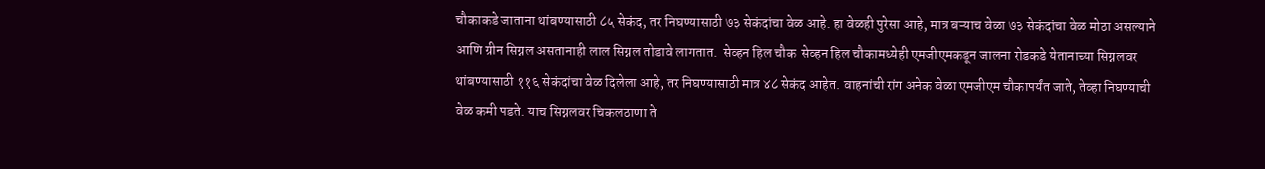चौकाकडे जाताना थांबण्यासाठी ८५ सेकंद, तर निघण्यासाठी ७३ सेकंदांचा वेळ आहे. हा वेळही पुरेसा आहे, मात्र बऱ्याच वेळा ७३ सेकंदांचा वेळ मोठा असल्याने आणि ग्रीन सिग्नल असतानाही लाल सिग्नल तोडावे लागतात.  सेव्हन हिल चौक  सेव्हन हिल चौकामध्येही एमजीएमकडून जालना रोडकडे येतानाच्या सिग्नलवर थांबण्यासाठी ११६ सेकंदांचा वेळ दिलेला आहे, तर निघण्यासाठी मात्र ४८ सेकंद आहेत. वाहनांची रांग अनेक वेळा एमजीएम चौकापर्यंत जाते, तेव्हा निघण्याची वेळ कमी पडते. याच सिग्नलवर चिकलठाणा ते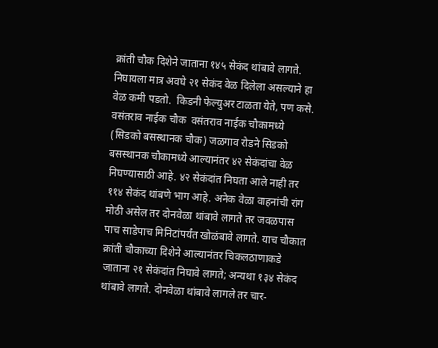क्रांती चौक दिशेने जाताना १४५ सेकंद थांबावे लागते. निघायला मात्र अवघे २१ सेकंद वेळ दिलेला असल्याने हा वेळ कमी पडतो.  किडनी फेल्युअर टाळता येते, पण कसे.  वसंतराव नाईक चौक  वसंतराव नाईक चौकामध्ये (सिडको बसस्थानक चौक) जळगाव रोडने सिडको बसस्थानक चौकामध्ये आल्यानंतर ४२ सेकंदांचा वेळ निघण्यासाठी आहे. ४२ सेकंदांत निघता आले नाही तर ११४ सेकंद थांबणे भाग आहे. अनेक वेळा वाहनांची रांग मोठी असेल तर दोनवेळा थांबावे लागते तर जवळपास पाच साडेपाच मिनिटांपर्यंत खोळंबावे लागते. याच चौकात क्रांती चौकाच्या दिशेने आल्यानंतर चिकलठाणाकडे जाताना २१ सेकंदांत निघावे लागते; अन्यथा १३४ सेकंद थांबावे लागते. दोनवेळा थांबावे लागले तर चार-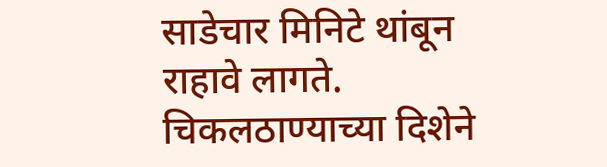साडेचार मिनिटे थांबून राहावे लागते. चिकलठाण्याच्या दिशेने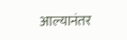आल्यानंतर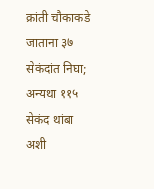क्रांती चौकाकडे जाताना ३७ सेकंदांत निघा; अन्यथा ११५ सेकंद थांबा अशी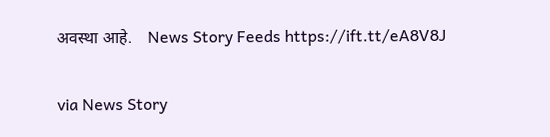अवस्था आहे.    News Story Feeds https://ift.tt/eA8V8J


via News Story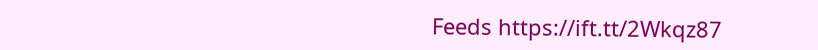Feeds https://ift.tt/2Wkqz87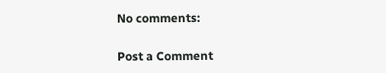No comments:

Post a Comment